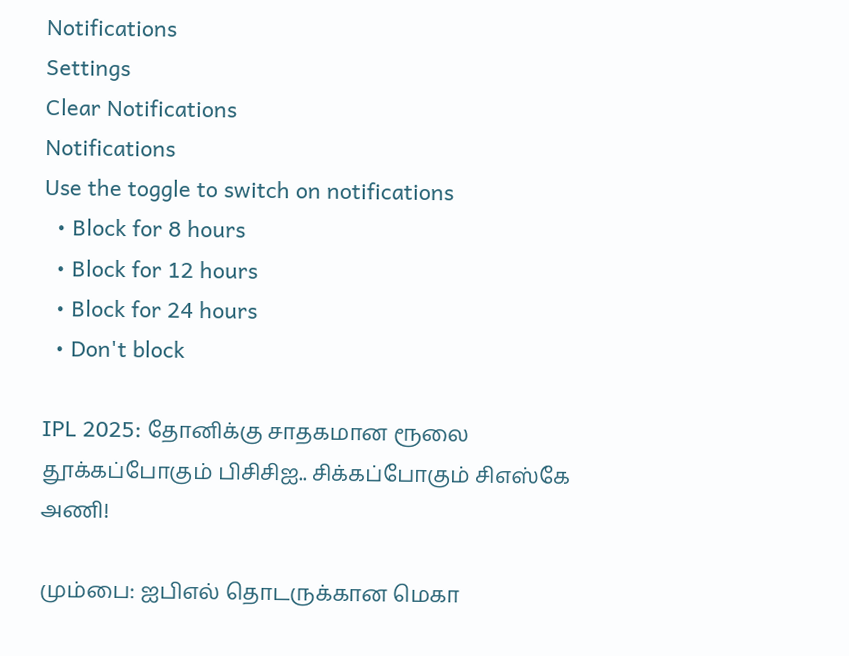Notifications
Settings
Clear Notifications
Notifications
Use the toggle to switch on notifications
  • Block for 8 hours
  • Block for 12 hours
  • Block for 24 hours
  • Don't block

IPL 2025: தோனிக்கு சாதகமான ரூலை தூக்கப்போகும் பிசிசிஐ.. சிக்கப்போகும் சிஎஸ்கே அணி!

மும்பை: ஐபிஎல் தொடருக்கான மெகா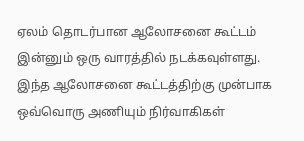ஏலம் தொடர்பான ஆலோசனை கூட்டம் இன்னும் ஒரு வாரத்தில் நடக்கவுள்ளது. இந்த ஆலோசனை கூட்டத்திற்கு முன்பாக ஒவ்வொரு அணியும் நிர்வாகிகள்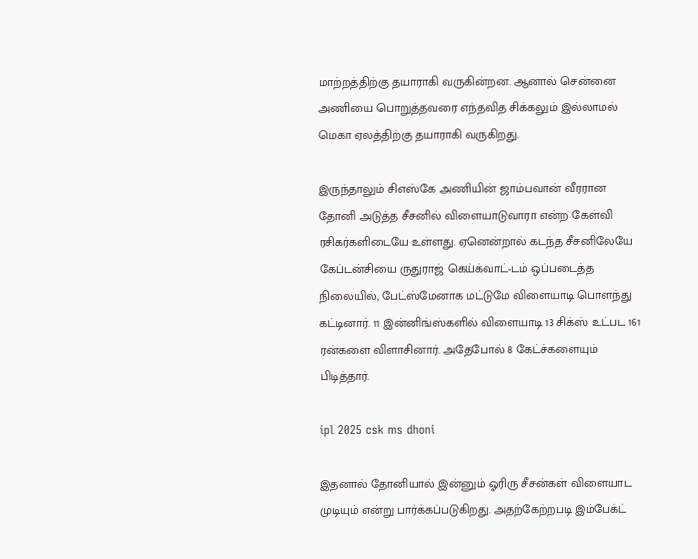மாற்றத்திற்கு தயாராகி வருகின்றன. ஆனால் சென்னை அணியை பொறுத்தவரை எந்தவித சிக்கலும் இல்லாமல் மெகா ஏலத்திற்கு தயாராகி வருகிறது.

இருந்தாலும் சிஎஸ்கே அணியின் ஜாம்பவான் வீரரான தோனி அடுத்த சீசனில் விளையாடுவாரா என்ற கேள்வி ரசிகர்களிடையே உள்ளது. ஏனென்றால் கடந்த சீசனிலேயே கேப்டன்சியை ருதுராஜ் கெய்க்வாட்-டம் ஒப்படைத்த நிலையில், பேட்ஸ்மேனாக மட்டுமே விளையாடி பொளந்து கட்டினார். 11 இன்னிங்ஸ்களில் விளையாடி 13 சிக்ஸ் உட்பட 161 ரன்களை விளாசினார். அதேபோல் 8 கேட்ச்களையும் பிடித்தார்.

ipl 2025 csk ms dhoni

இதனால் தோனியால் இன்னும் ஓரிரு சீசன்கள் விளையாட முடியும் என்று பார்க்கப்படுகிறது. அதற்கேற்றபடி இம்பேக்ட்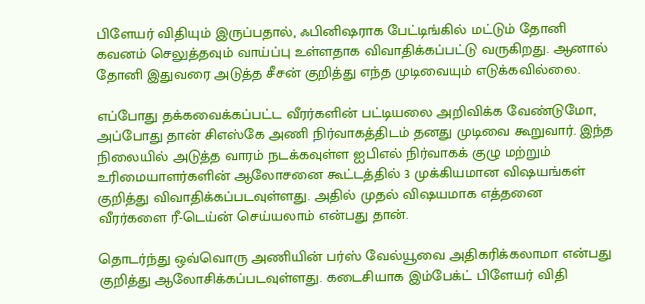பிளேயர் விதியும் இருப்பதால், ஃபினிஷராக பேட்டிங்கில் மட்டும் தோனி கவனம் செலுத்தவும் வாய்ப்பு உள்ளதாக விவாதிக்கப்பட்டு வருகிறது. ஆனால் தோனி இதுவரை அடுத்த சீசன் குறித்து எந்த முடிவையும் எடுக்கவில்லை.

எப்போது தக்கவைக்கப்பட்ட வீரர்களின் பட்டியலை அறிவிக்க வேண்டுமோ, அப்போது தான் சிஎஸ்கே அணி நிர்வாகத்திடம் தனது முடிவை கூறுவார். இந்த நிலையில் அடுத்த வாரம் நடக்கவுள்ள ஐபிஎல் நிர்வாகக் குழு மற்றும் உரிமையாளர்களின் ஆலோசனை கூட்டத்தில் 3 முக்கியமான விஷயங்கள் குறித்து விவாதிக்கப்படவுள்ளது. அதில் முதல் விஷயமாக எத்தனை வீரர்களை ரீ-டெய்ன் செய்யலாம் என்பது தான்.

தொடர்ந்து ஒவ்வொரு அணியின் பர்ஸ் வேல்யூவை அதிகரிக்கலாமா என்பது குறித்து ஆலோசிக்கப்படவுள்ளது. கடைசியாக இம்பேக்ட் பிளேயர் விதி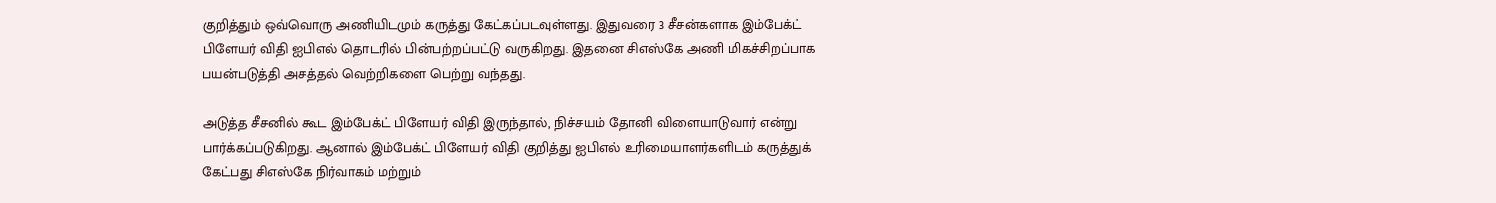குறித்தும் ஒவ்வொரு அணியிடமும் கருத்து கேட்கப்படவுள்ளது. இதுவரை 3 சீசன்களாக இம்பேக்ட் பிளேயர் விதி ஐபிஎல் தொடரில் பின்பற்றப்பட்டு வருகிறது. இதனை சிஎஸ்கே அணி மிகச்சிறப்பாக பயன்படுத்தி அசத்தல் வெற்றிகளை பெற்று வந்தது.

அடுத்த சீசனில் கூட இம்பேக்ட் பிளேயர் விதி இருந்தால், நிச்சயம் தோனி விளையாடுவார் என்று பார்க்கப்படுகிறது. ஆனால் இம்பேக்ட் பிளேயர் விதி குறித்து ஐபிஎல் உரிமையாளர்களிடம் கருத்துக் கேட்பது சிஎஸ்கே நிர்வாகம் மற்றும்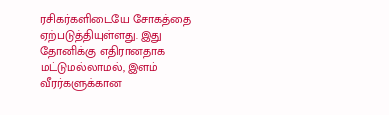ரசிகர்களிடையே சோகத்தை ஏற்படுத்தியுள்ளது. இது தோனிக்கு எதிரானதாக மட்டுமல்லாமல், இளம் வீரர்களுக்கான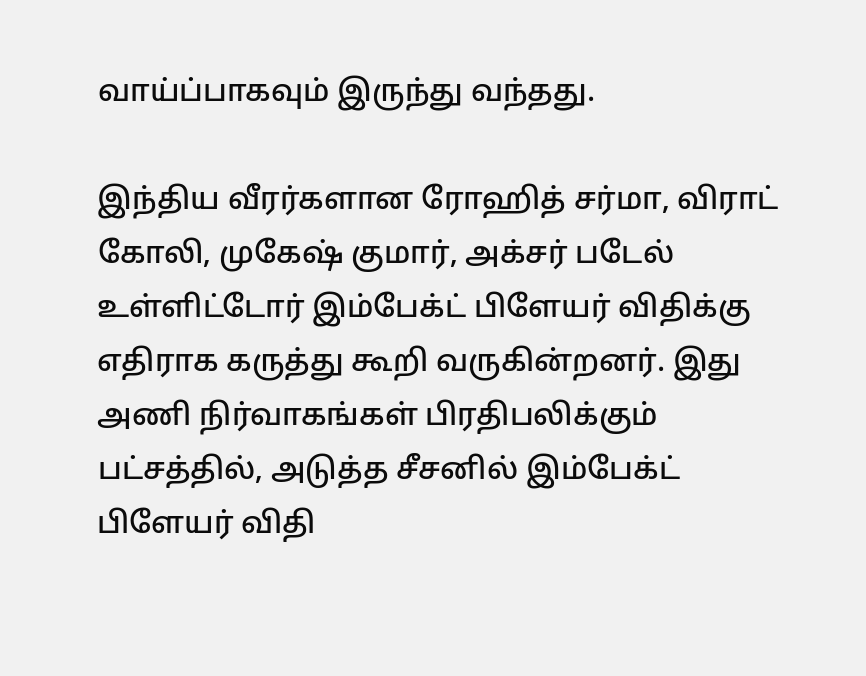வாய்ப்பாகவும் இருந்து வந்தது.

இந்திய வீரர்களான ரோஹித் சர்மா, விராட் கோலி, முகேஷ் குமார், அக்சர் படேல் உள்ளிட்டோர் இம்பேக்ட் பிளேயர் விதிக்கு எதிராக கருத்து கூறி வருகின்றனர். இது அணி நிர்வாகங்கள் பிரதிபலிக்கும் பட்சத்தில், அடுத்த சீசனில் இம்பேக்ட் பிளேயர் விதி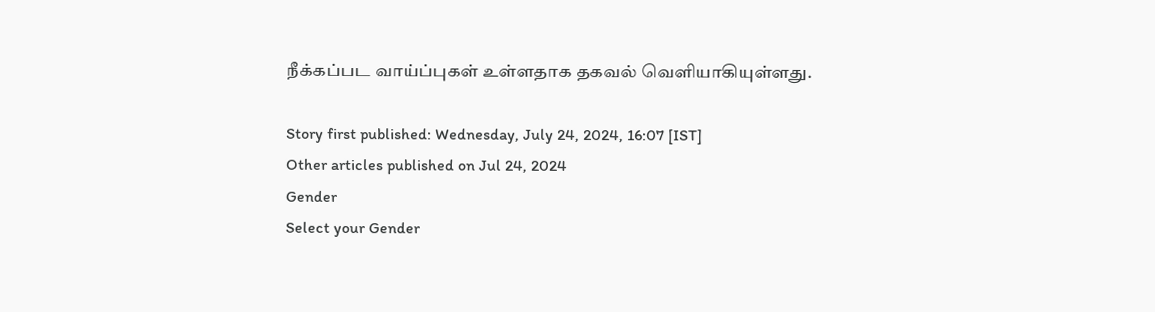நீக்கப்பட வாய்ப்புகள் உள்ளதாக தகவல் வெளியாகியுள்ளது.

Story first published: Wednesday, July 24, 2024, 16:07 [IST]
Other articles published on Jul 24, 2024
Gender
Select your Gender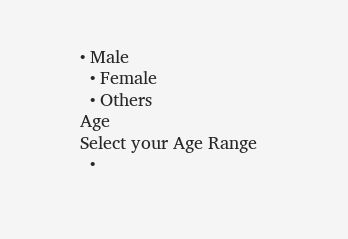• Male
  • Female
  • Others
Age
Select your Age Range
  •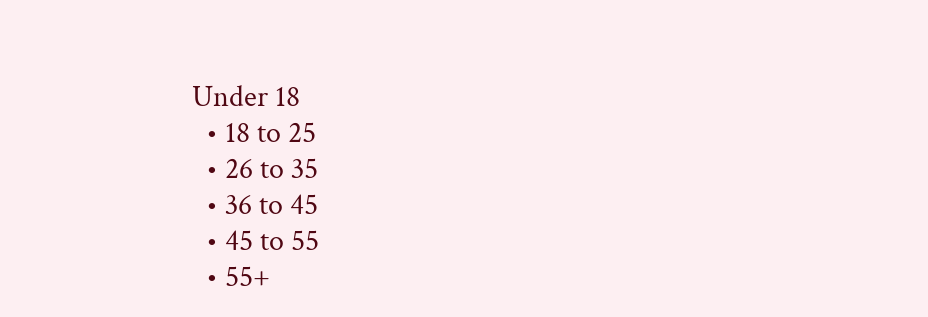Under 18
  • 18 to 25
  • 26 to 35
  • 36 to 45
  • 45 to 55
  • 55+